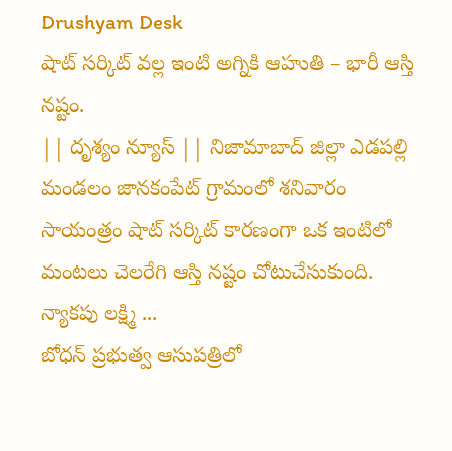Drushyam Desk
షాట్ సర్కిట్ వల్ల ఇంటి అగ్నికి ఆహుతి – భారీ ఆస్తి నష్టం.
|| దృశ్యం న్యూస్ || నిజామాబాద్ జిల్లా ఎడపల్లి మండలం జానకంపేట్ గ్రామంలో శనివారం సాయంత్రం షాట్ సర్కిట్ కారణంగా ఒక ఇంటిలో మంటలు చెలరేగి ఆస్తి నష్టం చోటుచేసుకుంది. న్యాకపు లక్ష్మి ...
బోధన్ ప్రభుత్వ ఆసుపత్రిలో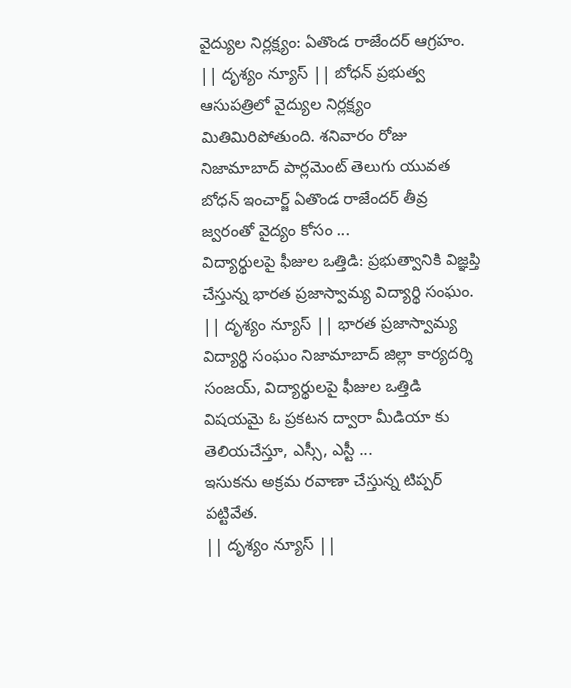వైద్యుల నిర్లక్ష్యం: ఏతొండ రాజేందర్ ఆగ్రహం.
|| దృశ్యం న్యూస్ || బోధన్ ప్రభుత్వ ఆసుపత్రిలో వైద్యుల నిర్లక్ష్యం మితిమిరిపోతుంది. శనివారం రోజు నిజామాబాద్ పార్లమెంట్ తెలుగు యువత బోధన్ ఇంచార్జ్ ఏతొండ రాజేందర్ తీవ్ర జ్వరంతో వైద్యం కోసం ...
విద్యార్థులపై ఫీజుల ఒత్తిడి: ప్రభుత్వానికి విజ్ఞప్తి చేస్తున్న భారత ప్రజాస్వామ్య విద్యార్థి సంఘం.
|| దృశ్యం న్యూస్ || భారత ప్రజాస్వామ్య విద్యార్థి సంఘం నిజామాబాద్ జిల్లా కార్యదర్శి సంజయ్, విద్యార్థులపై ఫీజుల ఒత్తిడి విషయమై ఓ ప్రకటన ద్వారా మీడియా కు తెలియచేస్తూ, ఎస్సీ, ఎస్టీ ...
ఇసుకను అక్రమ రవాణా చేస్తున్న టిప్పర్ పట్టివేత.
|| దృశ్యం న్యూస్ ||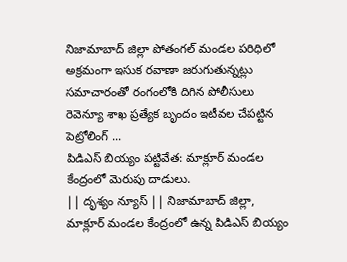నిజామాబాద్ జిల్లా పోతంగల్ మండల పరిధిలో అక్రమంగా ఇసుక రవాణా జరుగుతున్నట్లు సమాచారంతో రంగంలోకి దిగిన పోలీసులు రెవెన్యూ శాఖ ప్రత్యేక బృందం ఇటీవల చేపట్టిన పెట్రోలింగ్ ...
పిడిఎస్ బియ్యం పట్టివేత: మాక్లూర్ మండల కేంద్రంలో మెరుపు దాడులు.
|| దృశ్యం న్యూస్ || నిజామాబాద్ జిల్లా, మాక్లూర్ మండల కేంద్రంలో ఉన్న పిడిఎస్ బియ్యం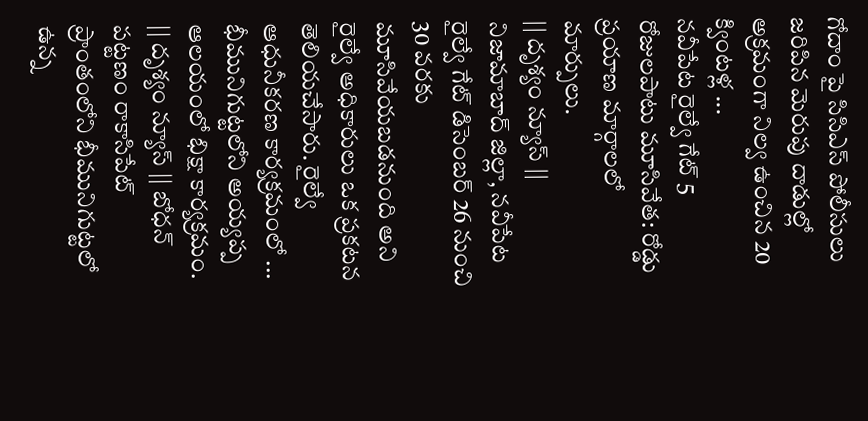గోదాం పై సిసిఎస్ పోలీసులు జరిపిన మెరుపు దాడుల్లో అక్రమంగా నిల్వ ఉంచిన 20 క్వింటళ్ల ...
నవీపేట రైల్వే గేట్ 5 రోజులపాటు మూసివేత: రోడ్డు ప్రయాణ మార్గాలలో మార్పులు.
|| దృశ్యం న్యూస్ || నిజామాబాద్ జిల్లా, నవీపేట రైల్వే గేట్ డిసెంబర్ 26 నుంచి 30 వరకు మూసివేయబడనుంది అని రైల్వే అధికారులు ఒక ప్రకటన తెలియచేసారు. రైల్వే ఆధునీకరణ కార్యక్రమంలో ...
భీమునిగుట్టలోని అయ్యప్ప ఆలయంలో భిక్షా కార్యక్రమం.
|| దృశ్యం న్యూస్ || బోధన్ పట్టణం రాకాసిపేట్ ప్రాంతంలోని భీమునిగుట్టలో ఉన్న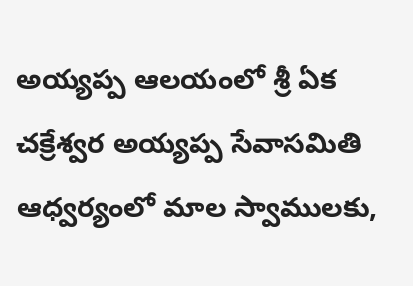అయ్యప్ప ఆలయంలో శ్రీ ఏక చక్రేశ్వర అయ్యప్ప సేవాసమితి ఆధ్వర్యంలో మాల స్వాములకు,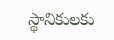స్థానికులకు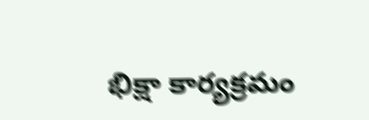భిక్షా కార్యక్రమం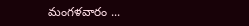మంగళవారం ...